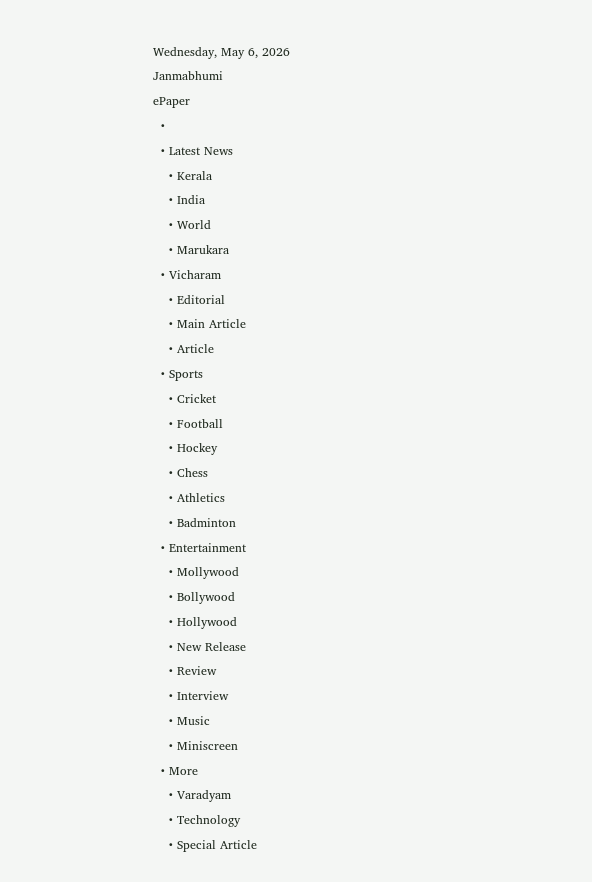Wednesday, May 6, 2026
Janmabhumi
ePaper
  •
  • Latest News
    • Kerala
    • India
    • World
    • Marukara
  • Vicharam
    • Editorial
    • Main Article
    • Article
  • Sports
    • Cricket
    • Football
    • Hockey
    • Chess
    • Athletics
    • Badminton
  • Entertainment
    • Mollywood
    • Bollywood
    • Hollywood
    • New Release
    • Review
    • Interview
    • Music
    • Miniscreen
  • More
    • Varadyam
    • Technology
    • Special Article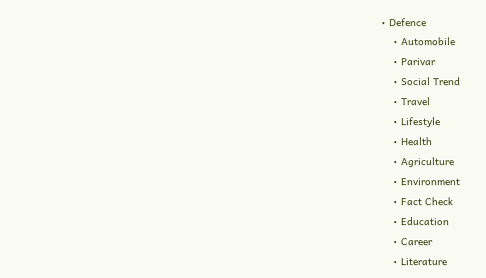• Defence
    • Automobile
    • Parivar
    • Social Trend
    • Travel
    • Lifestyle
    • Health
    • Agriculture
    • Environment
    • Fact Check
    • Education
    • Career
    • Literature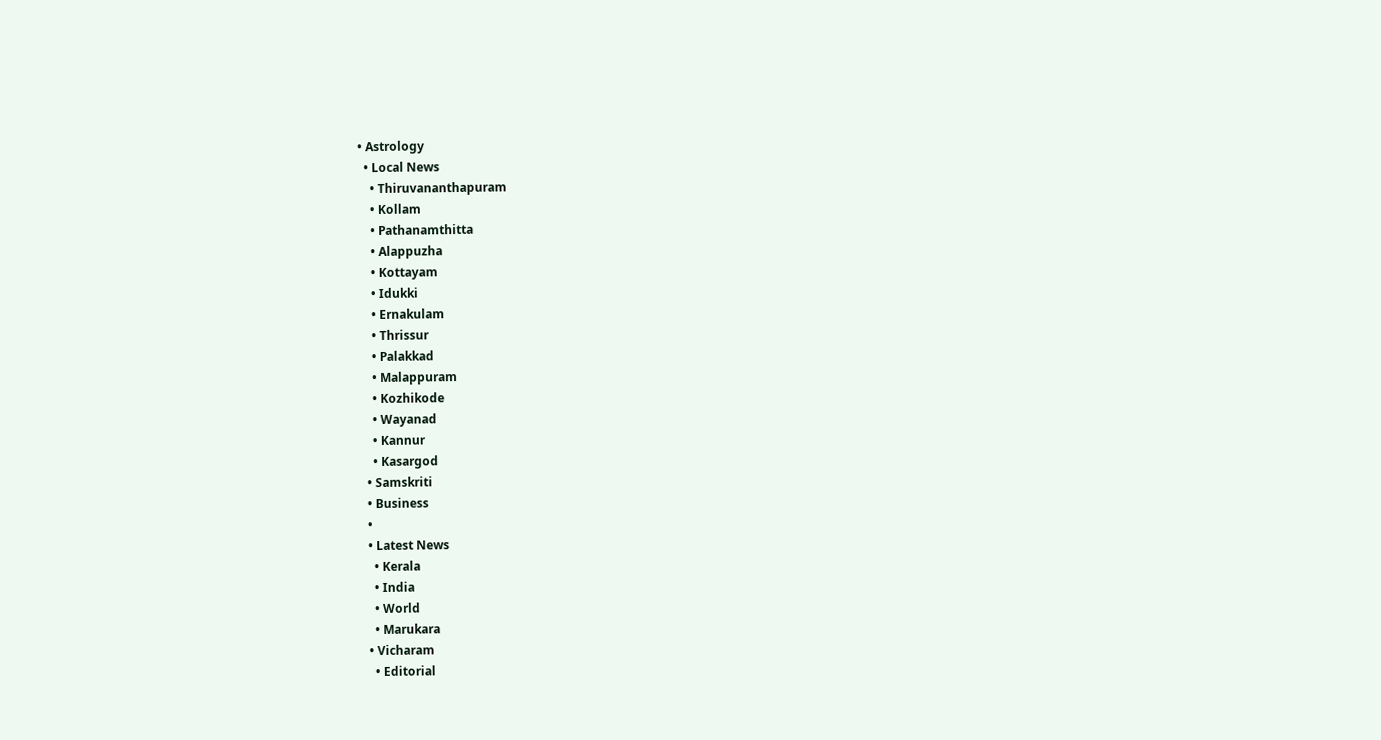• Astrology
  • Local News
    • Thiruvananthapuram
    • Kollam
    • Pathanamthitta
    • Alappuzha
    • Kottayam
    • Idukki
    • Ernakulam
    • Thrissur
    • Palakkad
    • Malappuram
    • Kozhikode
    • Wayanad
    • Kannur
    • Kasargod
  • Samskriti
  • Business
  •
  • Latest News
    • Kerala
    • India
    • World
    • Marukara
  • Vicharam
    • Editorial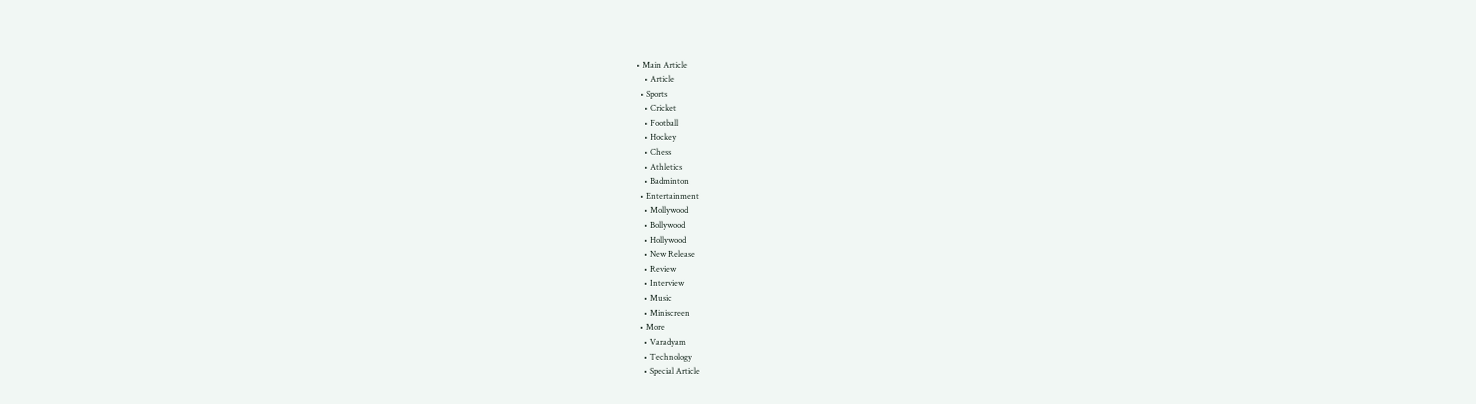• Main Article
    • Article
  • Sports
    • Cricket
    • Football
    • Hockey
    • Chess
    • Athletics
    • Badminton
  • Entertainment
    • Mollywood
    • Bollywood
    • Hollywood
    • New Release
    • Review
    • Interview
    • Music
    • Miniscreen
  • More
    • Varadyam
    • Technology
    • Special Article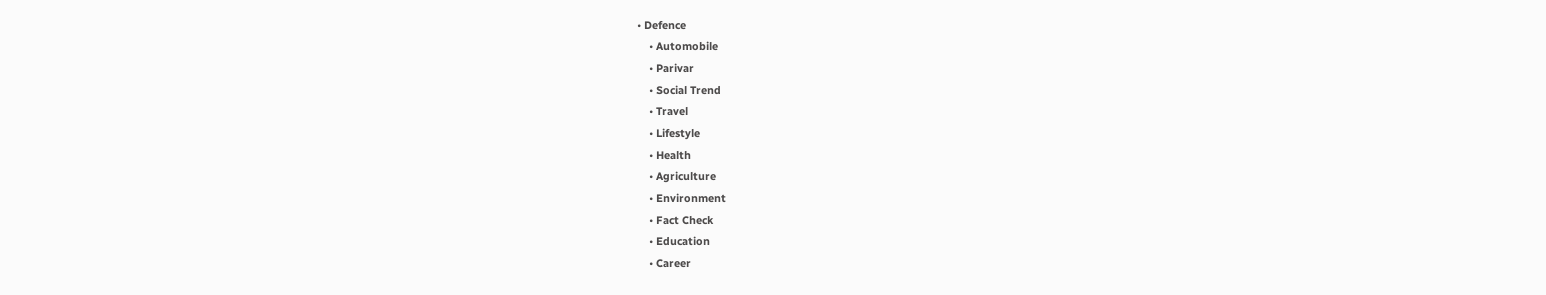• Defence
    • Automobile
    • Parivar
    • Social Trend
    • Travel
    • Lifestyle
    • Health
    • Agriculture
    • Environment
    • Fact Check
    • Education
    • Career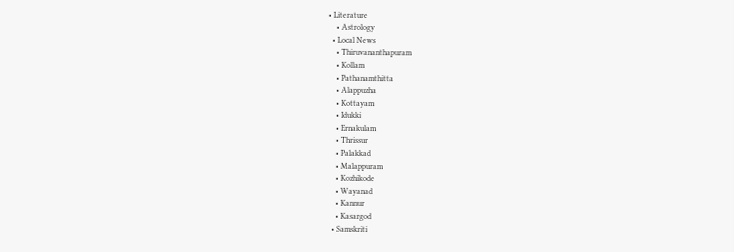• Literature
    • Astrology
  • Local News
    • Thiruvananthapuram
    • Kollam
    • Pathanamthitta
    • Alappuzha
    • Kottayam
    • Idukki
    • Ernakulam
    • Thrissur
    • Palakkad
    • Malappuram
    • Kozhikode
    • Wayanad
    • Kannur
    • Kasargod
  • Samskriti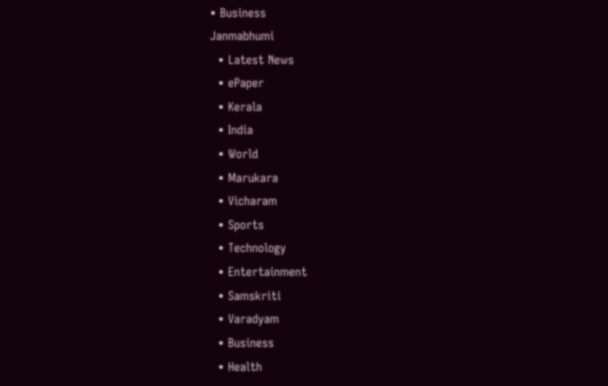• Business
Janmabhumi
  • Latest News
  • ePaper
  • Kerala
  • India
  • World
  • Marukara
  • Vicharam
  • Sports
  • Technology
  • Entertainment
  • Samskriti
  • Varadyam
  • Business
  • Health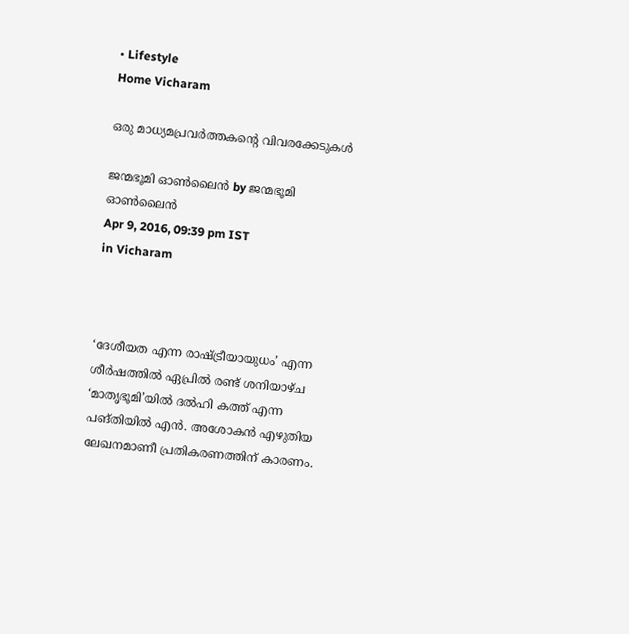• Lifestyle
Home Vicharam

ഒരു മാധ്യമപ്രവര്‍ത്തകന്റെ വിവരക്കേടുകള്‍

ജന്മഭൂമി ഓണ്‍ലൈന്‍ by ജന്മഭൂമി ഓണ്‍ലൈന്‍
Apr 9, 2016, 09:39 pm IST
in Vicharam



‘ദേശീയത എന്ന രാഷ്‌ട്രീയായുധം’ എന്ന ശീര്‍ഷത്തില്‍ ഏപ്രില്‍ രണ്ട് ശനിയാഴ്ച ‘മാതൃഭൂമി’യില്‍ ദല്‍ഹി കത്ത് എന്ന പങ്തിയില്‍ എന്‍. അശോകന്‍ എഴുതിയ ലേഖനമാണീ പ്രതികരണത്തിന് കാരണം.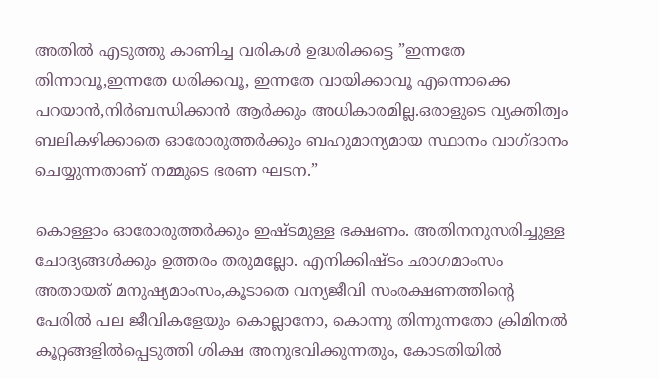അതില്‍ എടുത്തു കാണിച്ച വരികള്‍ ഉദ്ധരിക്കട്ടെ ”ഇന്നതേ തിന്നാവൂ,ഇന്നതേ ധരിക്കവൂ, ഇന്നതേ വായിക്കാവൂ എന്നൊക്കെ പറയാന്‍,നിര്‍ബന്ധിക്കാന്‍ ആര്‍ക്കും അധികാരമില്ല.ഒരാളുടെ വ്യക്തിത്വം ബലികഴിക്കാതെ ഓരോരുത്തര്‍ക്കും ബഹുമാന്യമായ സ്ഥാനം വാഗ്ദാനം ചെയ്യുന്നതാണ് നമ്മുടെ ഭരണ ഘടന.”

കൊള്ളാം ഓരോരുത്തര്‍ക്കും ഇഷ്ടമുള്ള ഭക്ഷണം. അതിനനുസരിച്ചുള്ള ചോദ്യങ്ങള്‍ക്കും ഉത്തരം തരുമല്ലോ. എനിക്കിഷ്ടം ഛാഗമാംസം അതായത് മനുഷ്യമാംസം,കൂടാതെ വന്യജീവി സംരക്ഷണത്തിന്റെ പേരില്‍ പല ജീവികളേയും കൊല്ലാനോ, കൊന്നു തിന്നുന്നതോ ക്രിമിനല്‍ കൂറ്റങ്ങളില്‍പ്പെടുത്തി ശിക്ഷ അനുഭവിക്കുന്നതും, കോടതിയില്‍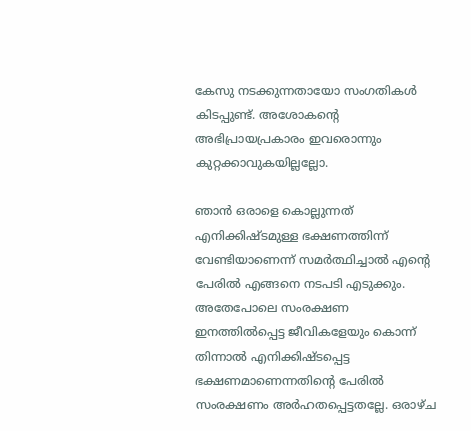കേസു നടക്കുന്നതായോ സംഗതികള്‍ കിടപ്പുണ്ട്. അശോകന്റെ അഭിപ്രായപ്രകാരം ഇവരൊന്നും കുറ്റക്കാവുകയില്ലല്ലോ.

ഞാന്‍ ഒരാളെ കൊല്ലുന്നത് എനിക്കിഷ്ടമുള്ള ഭക്ഷണത്തിന്ന് വേണ്ടിയാണെന്ന് സമര്‍ത്ഥിച്ചാല്‍ എന്റെ പേരില്‍ എങ്ങനെ നടപടി എടുക്കും. അതേപോലെ സംരക്ഷണ ഇനത്തില്‍പ്പെട്ട ജീവികളേയും കൊന്ന് തിന്നാല്‍ എനിക്കിഷ്ടപ്പെട്ട ഭക്ഷണമാണെന്നതിന്റെ പേരില്‍ സംരക്ഷണം അര്‍ഹതപ്പെട്ടതല്ലേ. ഒരാഴ്ച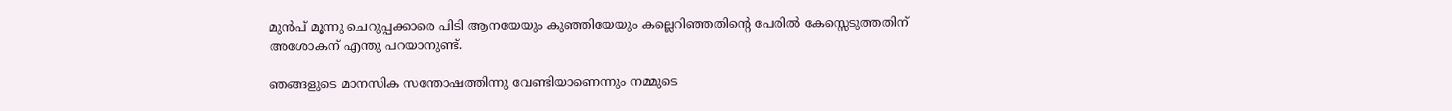മുന്‍പ് മൂന്നു ചെറുപ്പക്കാരെ പിടി ആനയേയും കുഞ്ഞിയേയും കല്ലെറിഞ്ഞതിന്റെ പേരില്‍ കേസ്സെടുത്തതിന് അശോകന് എന്തു പറയാനുണ്ട്.

ഞങ്ങളുടെ മാനസിക സന്തോഷത്തിന്നു വേണ്ടിയാണെന്നും നമ്മുടെ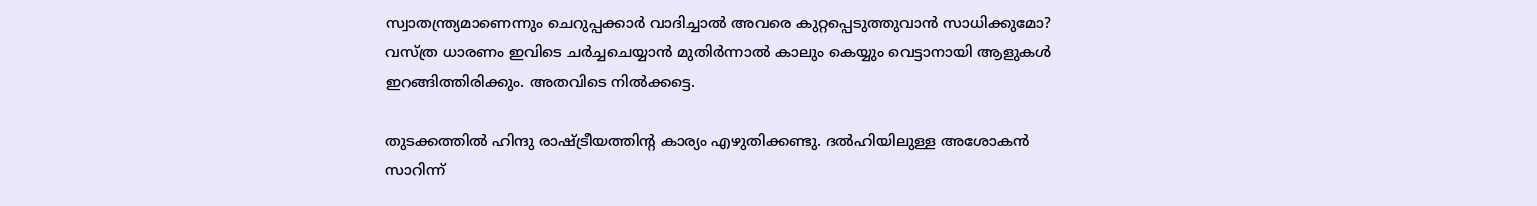സ്വാതന്ത്ര്യമാണെന്നും ചെറുപ്പക്കാര്‍ വാദിച്ചാല്‍ അവരെ കുറ്റപ്പെടുത്തുവാന്‍ സാധിക്കുമോ? വസ്ത്ര ധാരണം ഇവിടെ ചര്‍ച്ചചെയ്യാന്‍ മുതിര്‍ന്നാല്‍ കാലും കെയ്യും വെട്ടാനായി ആളുകള്‍ ഇറങ്ങിത്തിരിക്കും. അതവിടെ നില്‍ക്കട്ടെ.

തുടക്കത്തില്‍ ഹിന്ദു രാഷ്‌ട്രീയത്തിന്റ കാര്യം എഴുതിക്കണ്ടു. ദല്‍ഹിയിലുള്ള അശോകന്‍ സാറിന്ന്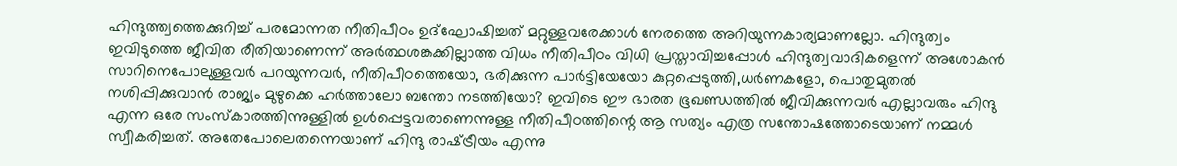ഹിന്ദുത്ത്വത്തെക്കുറിച്ച് പരമോന്നത നീതിപീഠം ഉദ്‌ഘോഷിച്ചത് മറ്റുള്ളവരേക്കാള്‍ നേരത്തെ അറിയുന്നകാര്യമാണല്ലോ. ഹിന്ദുത്വം ഇവിടുത്തെ ജീവിത രീതിയാണെന്ന് അര്‍ത്ഥശങ്കക്കില്ലാത്ത വിധം നീതിപീഠം വിധി പ്രസ്താവിച്ചപ്പോള്‍ ഹിന്ദുത്വവാദികളെന്ന് അശോകന്‍ സാറിനെപോലുള്ളവര്‍ പറയുന്നവര്‍, നീതിപീഠത്തെയോ, ഭരിക്കുന്ന പാര്‍ട്ടിയേയോ കുറ്റപ്പെടുത്തി,ധര്‍ണകളോ, പൊതുമുതല്‍ നശിപ്പിക്കുവാന്‍ രാജ്യം മുഴുക്കെ ഹര്‍ത്താലോ ബന്തോ നടത്തിയോ? ഇവിടെ ഈ ഭാരത ഭൂഖണ്ഡത്തില്‍ ജീവിക്കുന്നവര്‍ എല്ലാവരും ഹിന്ദു എന്ന ഒരേ സംസ്‌കാരത്തിന്നുള്ളില്‍ ഉള്‍പ്പെട്ടവരാണെന്നുള്ള നീതിപീഠത്തിന്റെ ആ സത്യം എത്ര സന്തോഷത്തോടെയാണ് നമ്മള്‍ സ്വീകരിച്ചത്. അതേപോലെതന്നെയാണ് ഹിന്ദു രാഷ്‌ട്രീയം എന്നു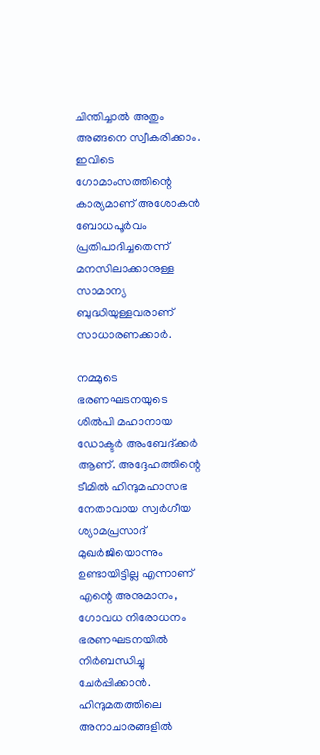ചിന്തിച്ചാല്‍ അതും അങ്ങനെ സ്വീകരിക്കാം. ഇവിടെ ഗോമാംസത്തിന്റെ കാര്യമാണ് അശോകന്‍ ബോധപൂര്‍വം പ്രതിപാദിച്ചതെന്ന് മനസിലാക്കാനുള്ള സാമാന്യ ബുദ്ധിയുള്ളവരാണ് സാധാരണക്കാര്‍.

നമ്മുടെ ഭരണഘടനയുടെ ശില്‍പി മഹാനായ ഡോക്ടര്‍ അംബേദ്ക്കര്‍ ആണ്. അദ്ദേഹത്തിന്റെ ടീമില്‍ ഹിന്ദുമഹാസഭ നേതാവായ സ്വര്‍ഗീയ ശ്യാമപ്രസാദ് മുഖര്‍ജിയൊന്നും ഉണ്ടായിട്ടില്ല എന്നാണ് എന്റെ അനുമാനം, ഗോവധ നിരോധനം ഭരണഘടനയില്‍ നിര്‍ബന്ധിച്ചു ചേര്‍പ്പിക്കാന്‍. ഹിന്ദുമതത്തിലെ അനാചാരങ്ങളില്‍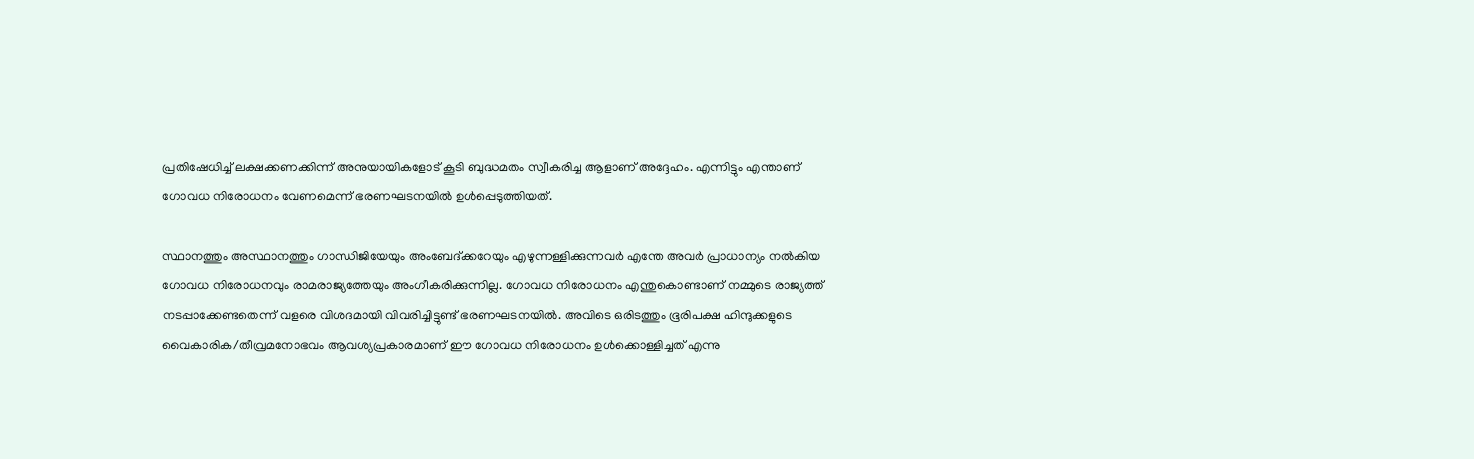പ്രതിഷേധിച്ച് ലക്ഷക്കണക്കിന്ന് അനുയായികളോട് കൂടി ബുദ്ധമതം സ്വീകരിച്ച ആളാണ് അദ്ദേഹം. എന്നിട്ടും എന്താണ് ഗോവധ നിരോധനം വേണമെന്ന് ഭരണഘടനയില്‍ ഉള്‍പ്പെടുത്തിയത്.

സ്ഥാനത്തും അസ്ഥാനത്തും ഗാന്ധിജിയേയും അംബേദ്ക്കറേയും എഴുന്നള്ളിക്കുന്നവര്‍ എന്തേ അവര്‍ പ്രാധാന്യം നല്‍കിയ ഗോവധ നിരോധനവും രാമരാജ്യത്തേയും അംഗീകരിക്കുന്നില്ല. ഗോവധ നിരോധനം എന്തുകൊണ്ടാണ് നമ്മുടെ രാജ്യത്ത് നടപ്പാക്കേണ്ടതെന്ന് വളരെ വിശദമായി വിവരിച്ചിട്ടുണ്ട് ഭരണഘടനയില്‍. അവിടെ ഒരിടത്തും ഭൂരിപക്ഷ ഹിന്ദുക്കളുടെ വൈകാരിക/തീവ്രമനോഭവം ആവശ്യപ്രകാരമാണ് ഈ ഗോവധ നിരോധനം ഉള്‍ക്കൊള്ളിച്ചത് എന്നു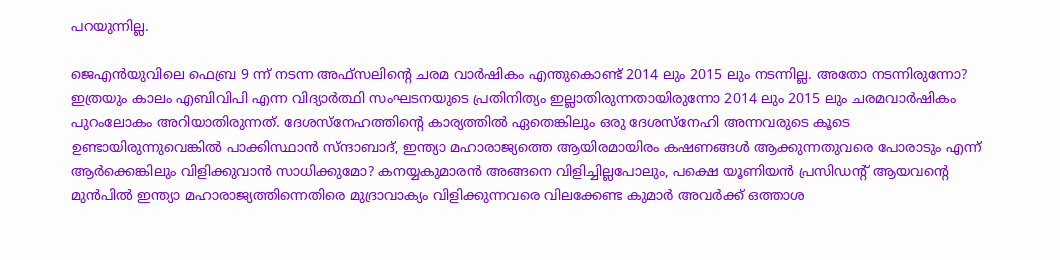പറയുന്നില്ല.

ജെഎന്‍യുവിലെ ഫെബ്ര 9 ന്ന് നടന്ന അഫ്‌സലിന്റെ ചരമ വാര്‍ഷികം എന്തുകൊണ്ട് 2014 ലും 2015 ലും നടന്നില്ല. അതോ നടന്നിരുന്നോ? ഇത്രയും കാലം എബിവിപി എന്ന വിദ്യാര്‍ത്ഥി സംഘടനയുടെ പ്രതിനിത്യം ഇല്ലാതിരുന്നതായിരുന്നോ 2014 ലും 2015 ലും ചരമവാര്‍ഷികം പുറംലോകം അറിയാതിരുന്നത്. ദേശസ്‌നേഹത്തിന്റെ കാര്യത്തില്‍ ഏതെങ്കിലും ഒരു ദേശസ്‌നേഹി അന്നവരുടെ കൂടെ ഉണ്ടായിരുന്നുവെങ്കില്‍ പാക്കിസ്ഥാന്‍ സ്ന്ദാബാദ്, ഇന്ത്യാ മഹാരാജ്യത്തെ ആയിരമായിരം കഷണങ്ങള്‍ ആക്കുന്നതുവരെ പോരാടും എന്ന് ആര്‍ക്കെങ്കിലും വിളിക്കുവാന്‍ സാധിക്കുമോ? കനയ്യകുമാരന്‍ അങ്ങനെ വിളിച്ചില്ലപോലും, പക്ഷെ യൂണിയന്‍ പ്രസിഡന്റ് ആയവന്റെ മുന്‍പില്‍ ഇന്ത്യാ മഹാരാജ്യത്തിന്നെതിരെ മുദ്രാവാക്യം വിളിക്കുന്നവരെ വിലക്കേണ്ട കുമാര്‍ അവര്‍ക്ക് ഒത്താശ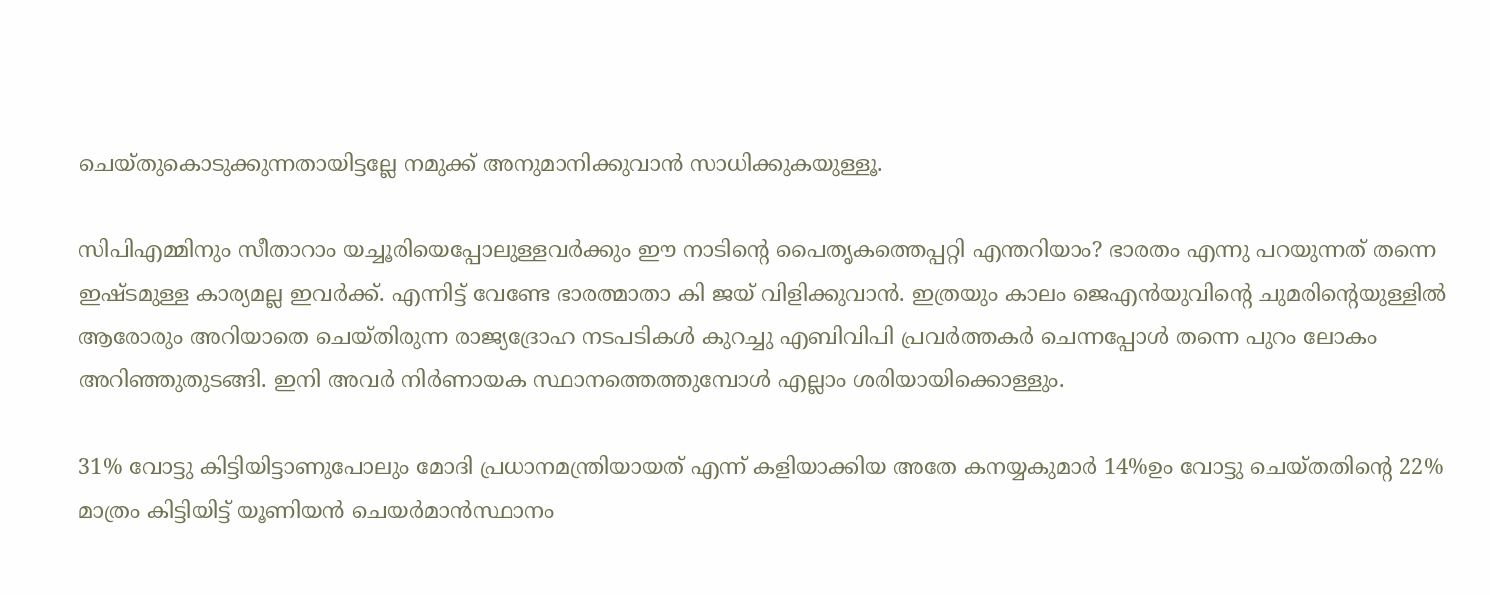ചെയ്തുകൊടുക്കുന്നതായിട്ടല്ലേ നമുക്ക് അനുമാനിക്കുവാന്‍ സാധിക്കുകയുള്ളൂ.

സിപിഎമ്മിനും സീതാറാം യച്ചൂരിയെപ്പോലുള്ളവര്‍ക്കും ഈ നാടിന്റെ പൈതൃകത്തെപ്പറ്റി എന്തറിയാം? ഭാരതം എന്നു പറയുന്നത് തന്നെ ഇഷ്ടമുള്ള കാര്യമല്ല ഇവര്‍ക്ക്. എന്നിട്ട് വേണ്ടേ ഭാരത്മാതാ കി ജയ് വിളിക്കുവാന്‍. ഇത്രയും കാലം ജെഎന്‍യുവിന്റെ ചുമരിന്റെയുള്ളില്‍ ആരോരും അറിയാതെ ചെയ്തിരുന്ന രാജ്യദ്രോഹ നടപടികള്‍ കുറച്ചു എബിവിപി പ്രവര്‍ത്തകര്‍ ചെന്നപ്പോള്‍ തന്നെ പുറം ലോകം അറിഞ്ഞുതുടങ്ങി. ഇനി അവര്‍ നിര്‍ണായക സ്ഥാനത്തെത്തുമ്പോള്‍ എല്ലാം ശരിയായിക്കൊള്ളും.

31% വോട്ടു കിട്ടിയിട്ടാണുപോലും മോദി പ്രധാനമന്ത്രിയായത് എന്ന് കളിയാക്കിയ അതേ കനയ്യകുമാര്‍ 14%ഉം വോട്ടു ചെയ്തതിന്റെ 22% മാത്രം കിട്ടിയിട്ട് യൂണിയന്‍ ചെയര്‍മാന്‍സ്ഥാനം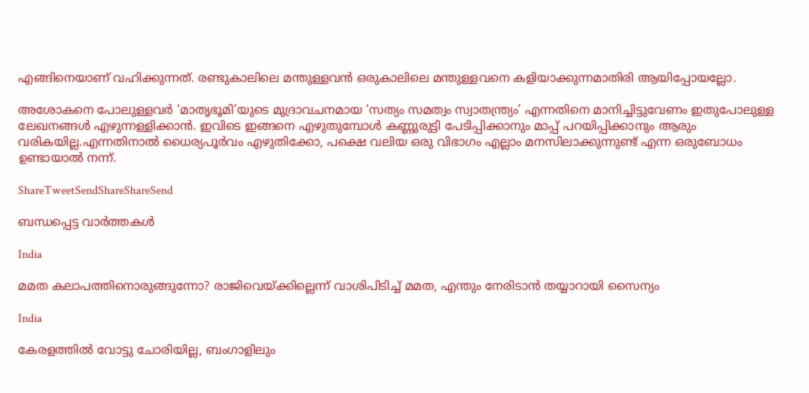എങ്ങിനെയാണ് വഹിക്കുന്നത്. രണ്ടുകാലിലെ മന്തുള്ളവന്‍ ഒരുകാലിലെ മന്തുള്ളവനെ കളിയാക്കുന്നമാതിരി ആയിപ്പോയല്ലോ.

അശോകനെ പോലുള്ളവര്‍ ‘മാതൃഭൂമി’യുടെ മുദ്രാവചനമായ ‘സത്യം സമത്വം സ്വാതന്ത്ര്യം’ എന്നതിനെ മാനിച്ചിട്ടുവേണം ഇതുപോലുള്ള ലേഖനങ്ങള്‍ എഴുന്നള്ളിക്കാന്‍. ഇവിടെ ഇങ്ങനെ എഴുതുമ്പോള്‍ കണ്ണുരുട്ടി പേടിപ്പിക്കാനും മാപ്പ് പറയിപ്പിക്കാനും ആരും വരികയില്ല.എന്നതിനാല്‍ ധൈര്യപൂര്‍വം എഴുതിക്കോ, പക്ഷെ വലിയ ഒരു വിഭാഗം എല്ലാം മനസിലാക്കുന്നുണ്ട് എന്ന ഒരുബോധം ഉണ്ടായാല്‍ നന്ന്.

ShareTweetSendShareShareSend

ബന്ധപ്പെട്ട വാര്‍ത്തകള്‍

India

മമത കലാപത്തിനൊരുങ്ങുന്നോ? രാജിവെയ്‌ക്കില്ലെന്ന് വാശിപിടിച്ച് മമത, എന്തും നേരിടാന്‍ തയ്യാറായി സൈന്യം

India

കേരളത്തില്‍ വോട്ടു ചോരിയില്ല, ബംഗാളിലും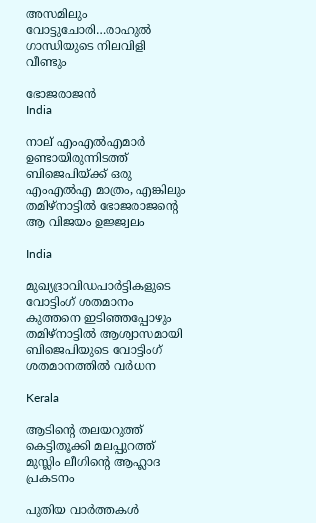അസമിലും വോട്ടുചോരി…രാഹുല്‍ ഗാന്ധിയുടെ നിലവിളി വീണ്ടും

ഭോജരാജന്‍
India

നാല് എംഎല്‍എമാര്‍ ഉണ്ടായിരുന്നിടത്ത് ബിജെപിയ്‌ക്ക് ഒരു എംഎല്‍എ മാത്രം, എങ്കിലും തമിഴ്നാട്ടില്‍ ഭോജരാജന്റെ ആ വിജയം ഉജ്ജ്വലം

India

മുഖ്യദ്രാവിഡപാര്‍ട്ടികളുടെ വോട്ടിംഗ് ശതമാനം കുത്തനെ ഇടിഞ്ഞപ്പോഴും തമിഴ്നാട്ടില്‍ ആശ്വാസമായി ബിജെപിയുടെ വോട്ടിംഗ് ശതമാനത്തില്‍ വര്‍ധന

Kerala

ആടിന്റെ തലയറുത്ത് കെട്ടിതൂക്കി മലപ്പുറത്ത് മുസ്ലിം ലീഗിന്റെ ആഹ്ലാദ പ്രകടനം

പുതിയ വാര്‍ത്തകള്‍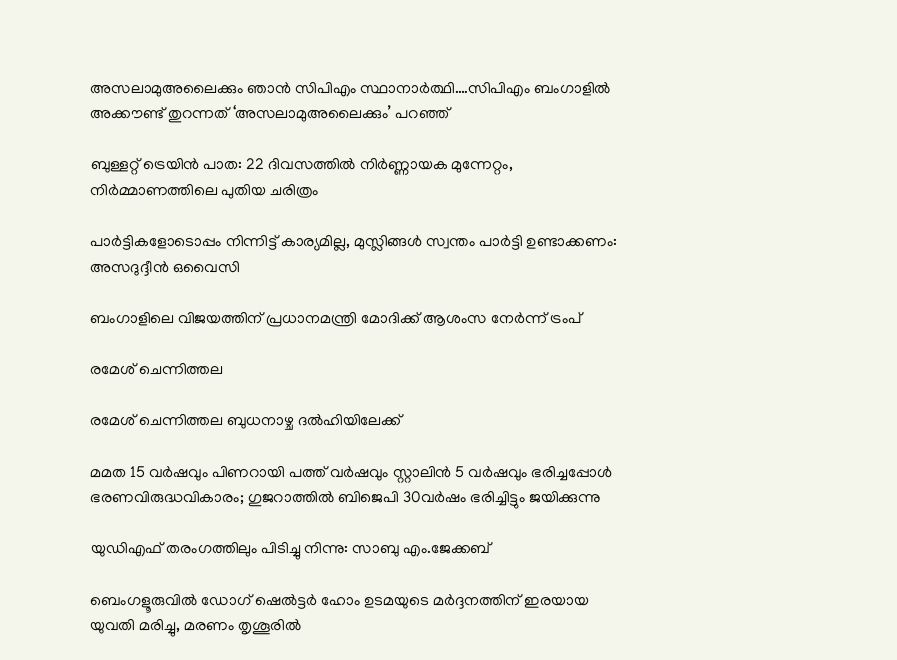അസലാമുഅലൈക്കും ഞാന്‍ സിപിഎം സ്ഥാനാര്‍ത്ഥി….സിപിഎം ബംഗാളില്‍ അക്കൗണ്ട് തുറന്നത് ‘അസലാമുഅലൈക്കും’ പറഞ്ഞ്

ബുള്ളറ്റ് ട്രെയിൻ പാത: 22 ദിവസത്തിൽ നിർണ്ണായക മുന്നേറ്റം, നിർമ്മാണത്തിലെ പുതിയ ചരിത്രം

പാർട്ടികളോടൊപ്പം നിന്നിട്ട് കാര്യമില്ല, മുസ്ലിങ്ങൾ സ്വന്തം പാർട്ടി ഉണ്ടാക്കണം: അസദുദ്ദീൻ ഒവൈസി

ബംഗാളിലെ വിജയത്തിന് പ്രധാനമന്ത്രി മോദിക്ക് ആശംസ നേർന്ന് ട്രംപ്

രമേശ് ചെന്നിത്തല

രമേശ് ചെന്നിത്തല ബുധനാഴ്ച ദല്‍ഹിയിലേക്ക്

മമത 15 വര്‍ഷവും പിണറായി പത്ത് വര്‍ഷവും സ്റ്റാലിന്‍ 5 വര്‍ഷവും ഭരിച്ചപ്പോള്‍ ഭരണവിരുദ്ധവികാരം; ഗുജറാത്തില്‍ ബിജെപി 30വര്‍ഷം ഭരിച്ചിട്ടും ജയിക്കുന്നു

യുഡിഎഫ് തരംഗത്തിലും പിടിച്ചു നിന്നു: സാബു എം.ജേക്കബ്

ബെംഗളൂരുവില്‍ ഡോഗ് ഷെല്‍ട്ടര്‍ ഹോം ഉടമയുടെ മര്‍ദ്ദനത്തിന് ഇരയായ യുവതി മരിച്ചു, മരണം തൃശൂരില്‍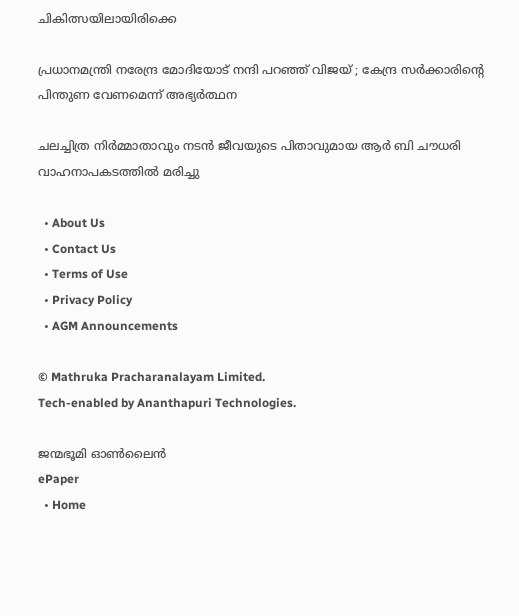ചികിത്സയിലായിരിക്കെ

പ്രധാനമന്ത്രി നരേന്ദ്ര മോദിയോട് നന്ദി പറഞ്ഞ് വിജയ് ; കേന്ദ്ര സർക്കാരിന്റെ പിന്തുണ വേണമെന്ന് അഭ്യർത്ഥന

ചലച്ചിത്ര നിര്‍മ്മാതാവും നടന്‍ ജീവയുടെ പിതാവുമായ ആര്‍ ബി ചൗധരി വാഹനാപകടത്തില്‍ മരിച്ചു

  • About Us
  • Contact Us
  • Terms of Use
  • Privacy Policy
  • AGM Announcements

© Mathruka Pracharanalayam Limited.
Tech-enabled by Ananthapuri Technologies.

ജന്മഭൂമി ഓണ്‍ലൈന്‍
ePaper
  • Home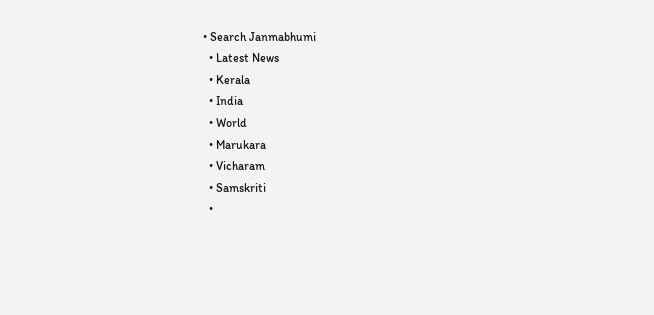• Search Janmabhumi
  • Latest News
  • Kerala
  • India
  • World
  • Marukara
  • Vicharam
  • Samskriti
  •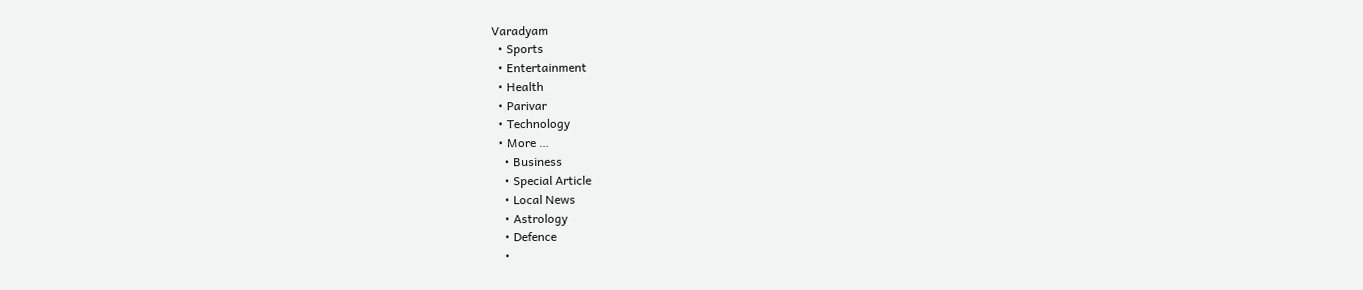Varadyam
  • Sports
  • Entertainment
  • Health
  • Parivar
  • Technology
  • More …
    • Business
    • Special Article
    • Local News
    • Astrology
    • Defence
    •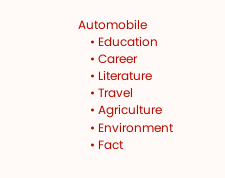Automobile
    • Education
    • Career
    • Literature
    • Travel
    • Agriculture
    • Environment
    • Fact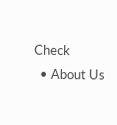Check
  • About Us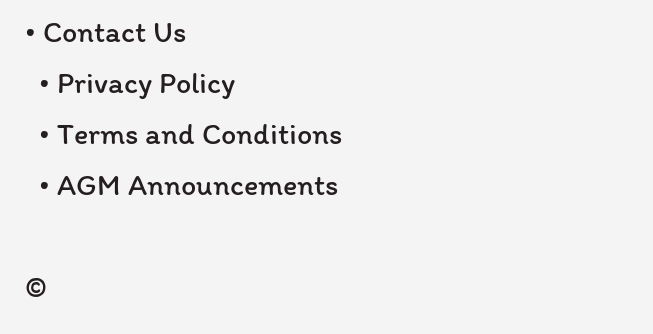• Contact Us
  • Privacy Policy
  • Terms and Conditions
  • AGM Announcements

©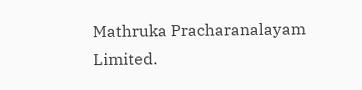Mathruka Pracharanalayam Limited.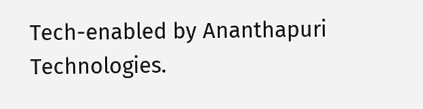Tech-enabled by Ananthapuri Technologies.